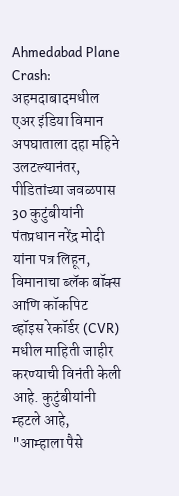Ahmedabad Plane Crash: अहमदाबादमधील एअर इंडिया विमान अपघाताला दहा महिने उलटल्यानंतर, पीडितांच्या जवळपास 30 कुटुंबीयांनी पंतप्रधान नरेंद्र मोदी यांना पत्र लिहून, विमानाचा ब्लॅक बॉक्स आणि कॉकपिट व्हॉइस रेकॉर्डर (CVR) मधील माहिती जाहीर करण्याची विनंती केली आहे. कुटुंबीयांनी म्हटले आहे, "आम्हाला पैसे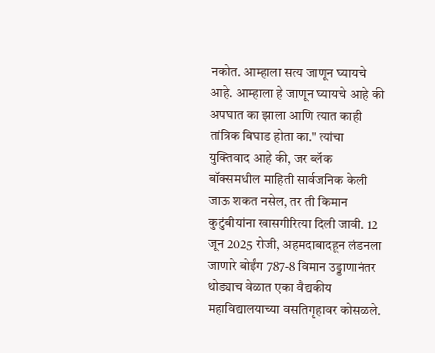नकोत. आम्हाला सत्य जाणून घ्यायचे आहे. आम्हाला हे जाणून घ्यायचे आहे की अपघात का झाला आणि त्यात काही तांत्रिक बिघाड होता का." त्यांचा युक्तिवाद आहे की, जर ब्लॅक बॉक्समधील माहिती सार्वजनिक केली जाऊ शकत नसेल, तर ती किमान कुटुंबीयांना खासगीरित्या दिली जावी. 12 जून 2025 रोजी, अहमदाबादहून लंडनला जाणारे बोईंग 787-8 विमान उड्डाणानंतर थोड्याच वेळात एका वैद्यकीय महाविद्यालयाच्या वसतिगृहावर कोसळले.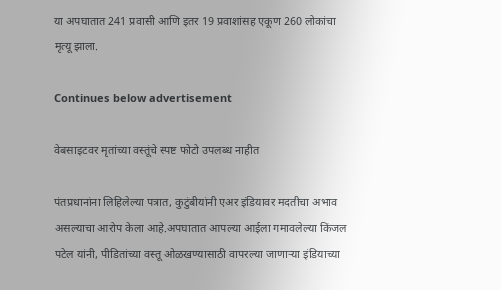या अपघातात 241 प्रवासी आणि इतर 19 प्रवाशांसह एकूण 260 लोकांचा मृत्यू झाला.

Continues below advertisement

वेबसाइटवर मृतांच्या वस्तूंचे स्पष्ट फोटो उपलब्ध नाहीत

पंतप्रधानांना लिहिलेल्या पत्रात, कुटुंबीयांनी एअर इंडियावर मदतीचा अभाव असल्याचा आरोप केला आहे.अपघातात आपल्या आईला गमावलेल्या किंजल पटेल यांनी, पीडितांच्या वस्तू ओळखण्यासाठी वापरल्या जाणाऱ्या इंडियाच्या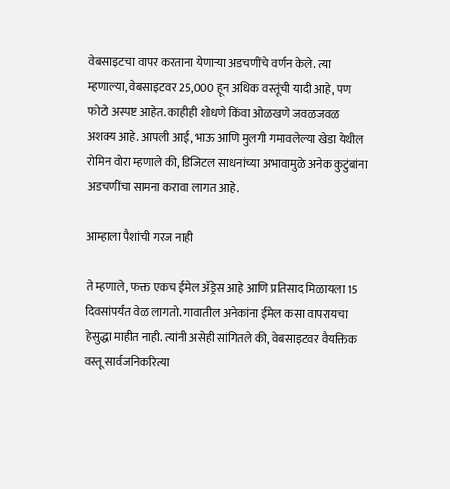वेबसाइटचा वापर करताना येणाऱ्या अडचणींचे वर्णन केले. त्या म्हणाल्या, वेबसाइटवर 25,000 हून अधिक वस्तूंची यादी आहे, पण फोटो अस्पष्ट आहेत. काहीही शोधणे किंवा ओळखणे जवळजवळ अशक्य आहे. आपली आई, भाऊ आणि मुलगी गमावलेल्या खेडा येथील रोमिन वोरा म्हणाले की, डिजिटल साधनांच्या अभावामुळे अनेक कुटुंबांना अडचणींचा सामना करावा लागत आहे.

आम्हाला पैशांची गरज नाही

ते म्हणाले, फक्त एकच ईमेल ॲड्रेस आहे आणि प्रतिसाद मिळायला 15 दिवसांपर्यंत वेळ लागतो. गावातील अनेकांना ईमेल कसा वापरायचा हेसुद्धा माहीत नाही. त्यांनी असेही सांगितले की, वेबसाइटवर वैयक्तिक वस्तू सार्वजनिकरित्या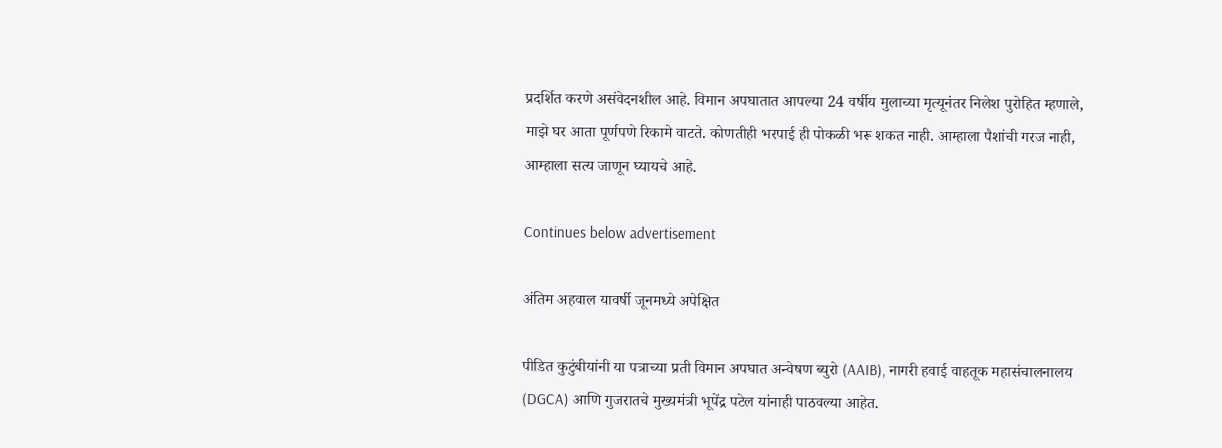प्रदर्शित करणे असंवेदनशील आहे. विमान अपघातात आपल्या 24 वर्षीय मुलाच्या मृत्यूनंतर निलेश पुरोहित म्हणाले, माझे घर आता पूर्णपणे रिकामे वाटते. कोणतीही भरपाई ही पोकळी भरू शकत नाही. आम्हाला पैशांची गरज नाही, आम्हाला सत्य जाणून घ्यायचे आहे.

Continues below advertisement

अंतिम अहवाल यावर्षी जूनमध्ये अपेक्षित

पीडित कुटुंबीयांनी या पत्राच्या प्रती विमान अपघात अन्वेषण ब्युरो (AAIB), नागरी हवाई वाहतूक महासंचालनालय (DGCA) आणि गुजरातचे मुख्यमंत्री भूपेंद्र पटेल यांनाही पाठवल्या आहेत.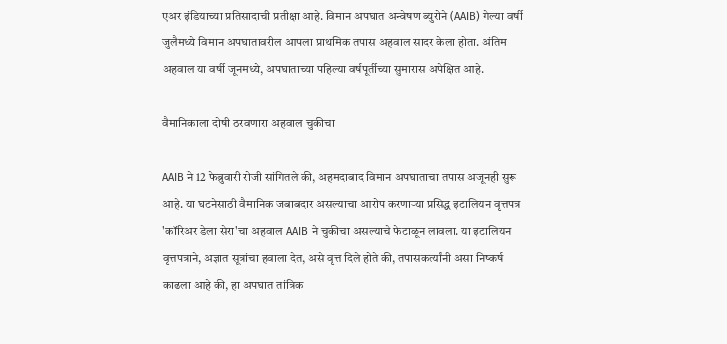एअर इंडियाच्या प्रतिसादाची प्रतीक्षा आहे. विमान अपघात अन्वेषण ब्युरोने (AAIB) गेल्या वर्षी जुलैमध्ये विमान अपघातावरील आपला प्राथमिक तपास अहवाल सादर केला होता. अंतिम अहवाल या वर्षी जूनमध्ये, अपघाताच्या पहिल्या वर्षपूर्तीच्या सुमारास अपेक्षित आहे.

वैमानिकाला दोषी ठरवणारा अहवाल चुकीचा

AAIB ने 12 फेब्रुवारी रोजी सांगितले की, अहमदाबाद विमान अपघाताचा तपास अजूनही सुरू आहे. या घटनेसाठी वैमानिक जबाबदार असल्याचा आरोप करणाऱ्या प्रसिद्ध इटालियन वृत्तपत्र 'कॉरिअर डेला सेरा'चा अहवाल AAIB ने चुकीचा असल्याचे फेटाळून लावला. या इटालियन वृत्तपत्राने, अज्ञात सूत्रांचा हवाला देत, असे वृत्त दिले होते की, तपासकर्त्यांनी असा निष्कर्ष काढला आहे की, हा अपघात तांत्रिक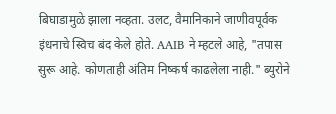बिघाडामुळे झाला नव्हता. उलट, वैमानिकाने जाणीवपूर्वक इंधनाचे स्विच बंद केले होते. AAIB ने म्हटले आहे, "तपास सुरू आहे. कोणताही अंतिम निष्कर्ष काढलेला नाही." ब्युरोने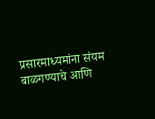प्रसारमाध्यमांना संयम बाळगण्याचे आणि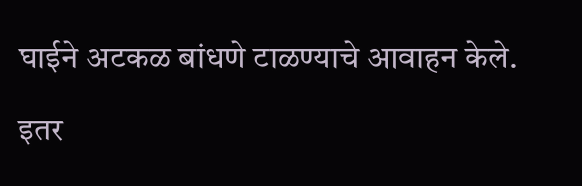घाईने अटकळ बांधणे टाळण्याचे आवाहन केले.

इतर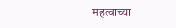महत्वाच्या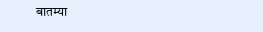बातम्या